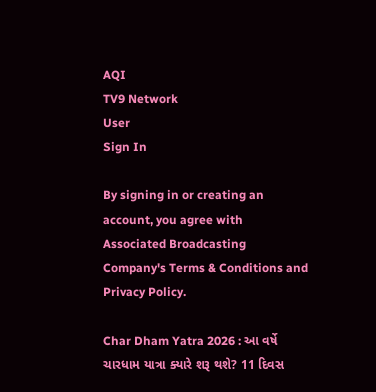AQI
TV9 Network
User
Sign In

By signing in or creating an account, you agree with Associated Broadcasting Company's Terms & Conditions and Privacy Policy.

Char Dham Yatra 2026 : આ વર્ષે ચારધામ યાત્રા ક્યારે શરૂ થશે? 11 દિવસ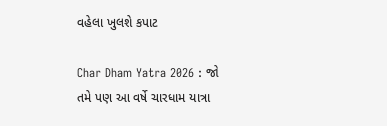વહેલા ખુલશે કપાટ

Char Dham Yatra 2026 : જો તમે પણ આ વર્ષે ચારધામ યાત્રા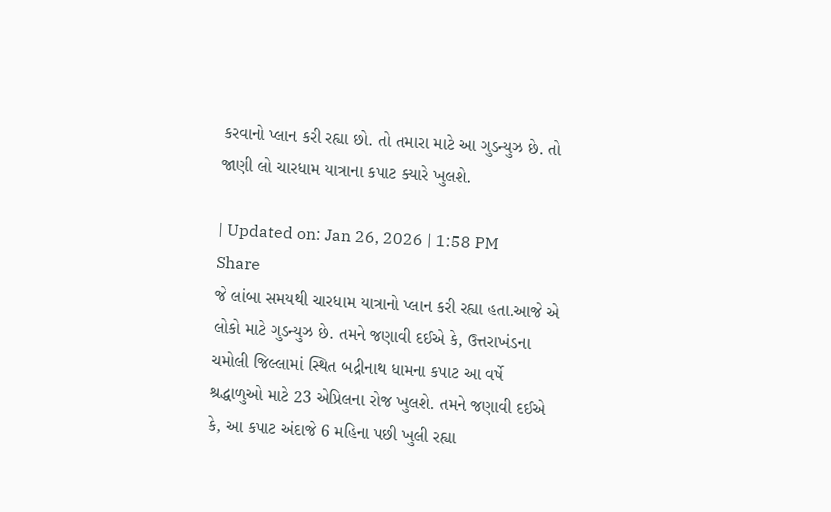કરવાનો પ્લાન કરી રહ્યા છો. તો તમારા માટે આ ગુડન્યુઝ છે. તો જાણી લો ચારધામ યાત્રાના કપાટ ક્યારે ખુલશે.

| Updated on: Jan 26, 2026 | 1:58 PM
Share
જે લાંબા સમયથી ચારધામ યાત્રાનો પ્લાન કરી રહ્યા હતા.આજે એ લોકો માટે ગુડન્યુઝ છે. તમને જણાવી દઈએ કે, ઉત્તરાખંડના ચમોલી જિલ્લામાં સ્થિત બદ્રીનાથ ધામના કપાટ આ વર્ષે શ્રદ્ધાળુઓ માટે 23 એપ્રિલના રોજ ખુલશે. તમને જણાવી દઈએ કે, આ કપાટ અંદાજે 6 મહિના પછી ખુલી રહ્યા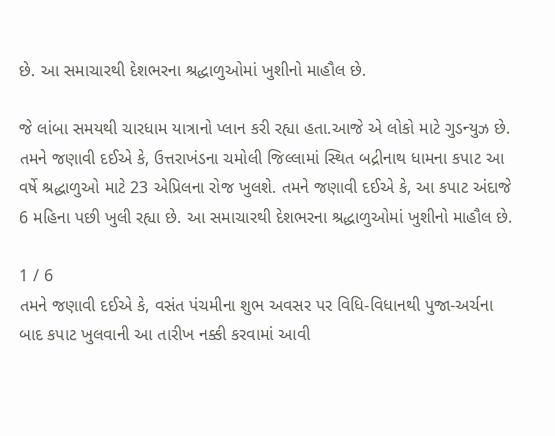છે. આ સમાચારથી દેશભરના શ્રદ્ધાળુઓમાં ખુશીનો માહૌલ છે.

જે લાંબા સમયથી ચારધામ યાત્રાનો પ્લાન કરી રહ્યા હતા.આજે એ લોકો માટે ગુડન્યુઝ છે. તમને જણાવી દઈએ કે, ઉત્તરાખંડના ચમોલી જિલ્લામાં સ્થિત બદ્રીનાથ ધામના કપાટ આ વર્ષે શ્રદ્ધાળુઓ માટે 23 એપ્રિલના રોજ ખુલશે. તમને જણાવી દઈએ કે, આ કપાટ અંદાજે 6 મહિના પછી ખુલી રહ્યા છે. આ સમાચારથી દેશભરના શ્રદ્ધાળુઓમાં ખુશીનો માહૌલ છે.

1 / 6
તમને જણાવી દઈએ કે, વસંત પંચમીના શુભ અવસર પર વિધિ-વિધાનથી પુજા-અર્ચના બાદ કપાટ ખુલવાની આ તારીખ નક્કી કરવામાં આવી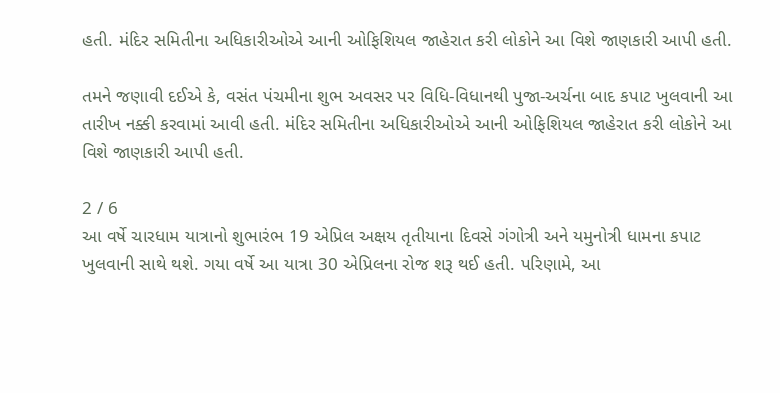હતી. મંદિર સમિતીના અધિકારીઓએ આની ઓફિશિયલ જાહેરાત કરી લોકોને આ વિશે જાણકારી આપી હતી.

તમને જણાવી દઈએ કે, વસંત પંચમીના શુભ અવસર પર વિધિ-વિધાનથી પુજા-અર્ચના બાદ કપાટ ખુલવાની આ તારીખ નક્કી કરવામાં આવી હતી. મંદિર સમિતીના અધિકારીઓએ આની ઓફિશિયલ જાહેરાત કરી લોકોને આ વિશે જાણકારી આપી હતી.

2 / 6
આ વર્ષે ચારધામ યાત્રાનો શુભારંભ 19 એપ્રિલ અક્ષય તૃતીયાના દિવસે ગંગોત્રી અને યમુનોત્રી ધામના કપાટ ખુલવાની સાથે થશે. ગયા વર્ષે આ યાત્રા 30 એપ્રિલના રોજ શરૂ થઈ હતી. પરિણામે, આ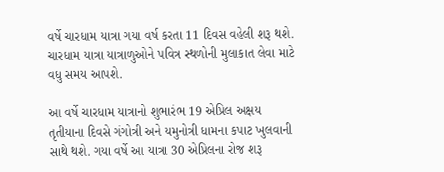વર્ષે ચારધામ યાત્રા ગયા વર્ષ કરતા 11 દિવસ વહેલી શરૂ થશે. ચારધામ યાત્રા યાત્રાળુઓને પવિત્ર સ્થળોની મુલાકાત લેવા માટે વધુ સમય આપશે.

આ વર્ષે ચારધામ યાત્રાનો શુભારંભ 19 એપ્રિલ અક્ષય તૃતીયાના દિવસે ગંગોત્રી અને યમુનોત્રી ધામના કપાટ ખુલવાની સાથે થશે. ગયા વર્ષે આ યાત્રા 30 એપ્રિલના રોજ શરૂ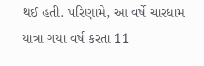થઈ હતી. પરિણામે, આ વર્ષે ચારધામ યાત્રા ગયા વર્ષ કરતા 11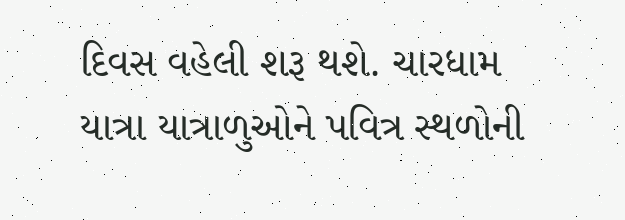દિવસ વહેલી શરૂ થશે. ચારધામ યાત્રા યાત્રાળુઓને પવિત્ર સ્થળોની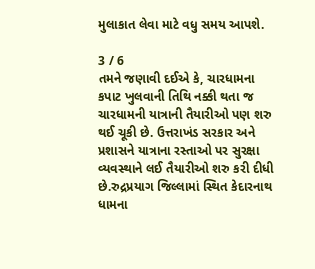મુલાકાત લેવા માટે વધુ સમય આપશે.

3 / 6
તમને જણાવી દઈએ કે, ચારધામના કપાટ ખુલવાની તિથિ નક્કી થતા જ ચારધામની યાત્રાની તૈયારીઓ પણ શરુ થઈ ચૂકી છે. ઉત્તરાખંડ સરકાર અને પ્રશાસને યાત્રાના રસ્તાઓ પર સુરક્ષા વ્યવસ્થાને લઈ તૈયારીઓ શરુ કરી દીધી છે.રુદ્રપ્રયાગ જિલ્લામાં સ્થિત કેદારનાથ ધામના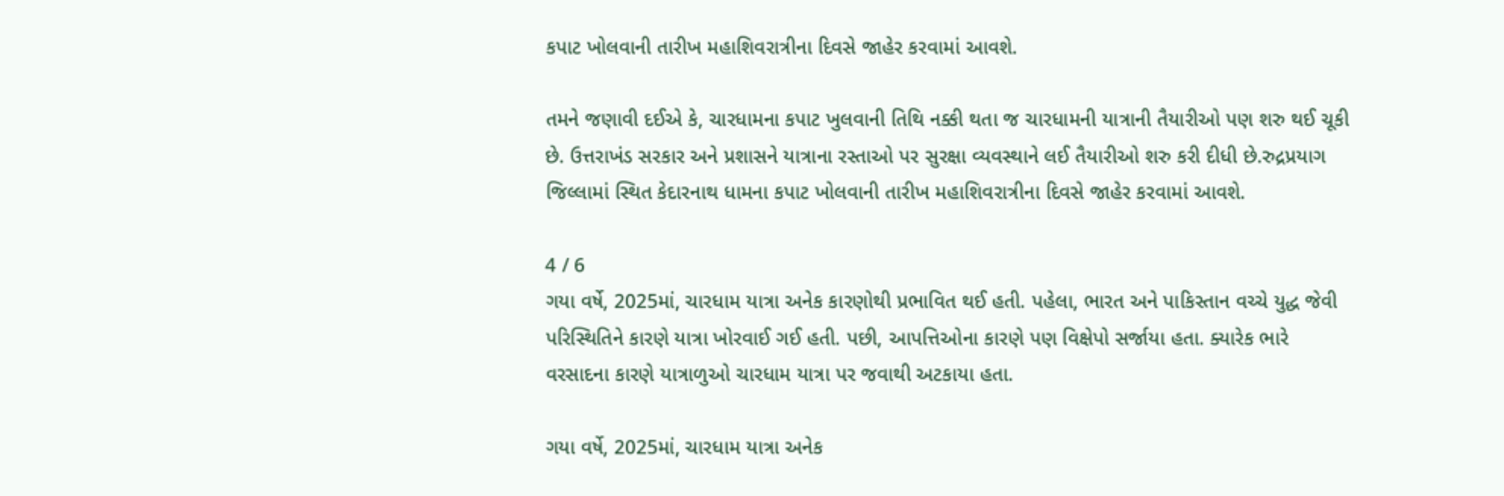કપાટ ખોલવાની તારીખ મહાશિવરાત્રીના દિવસે જાહેર કરવામાં આવશે.

તમને જણાવી દઈએ કે, ચારધામના કપાટ ખુલવાની તિથિ નક્કી થતા જ ચારધામની યાત્રાની તૈયારીઓ પણ શરુ થઈ ચૂકી છે. ઉત્તરાખંડ સરકાર અને પ્રશાસને યાત્રાના રસ્તાઓ પર સુરક્ષા વ્યવસ્થાને લઈ તૈયારીઓ શરુ કરી દીધી છે.રુદ્રપ્રયાગ જિલ્લામાં સ્થિત કેદારનાથ ધામના કપાટ ખોલવાની તારીખ મહાશિવરાત્રીના દિવસે જાહેર કરવામાં આવશે.

4 / 6
ગયા વર્ષે, 2025માં, ચારધામ યાત્રા અનેક કારણોથી પ્રભાવિત થઈ હતી. પહેલા, ભારત અને પાકિસ્તાન વચ્ચે યુદ્ધ જેવી પરિસ્થિતિને કારણે યાત્રા ખોરવાઈ ગઈ હતી. પછી, આપત્તિઓના કારણે પણ વિક્ષેપો સર્જાયા હતા. ક્યારેક ભારે વરસાદના કારણે યાત્રાળુઓ ચારધામ યાત્રા પર જવાથી અટકાયા હતા.

ગયા વર્ષે, 2025માં, ચારધામ યાત્રા અનેક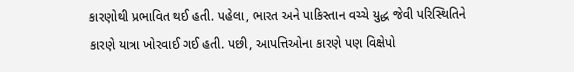કારણોથી પ્રભાવિત થઈ હતી. પહેલા, ભારત અને પાકિસ્તાન વચ્ચે યુદ્ધ જેવી પરિસ્થિતિને કારણે યાત્રા ખોરવાઈ ગઈ હતી. પછી, આપત્તિઓના કારણે પણ વિક્ષેપો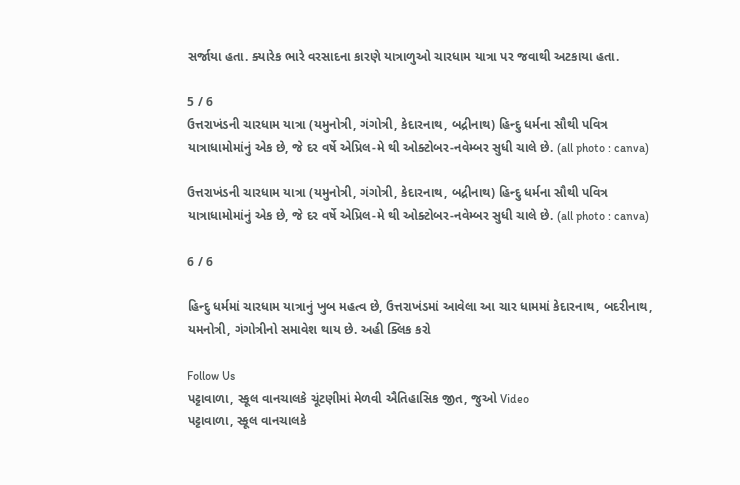સર્જાયા હતા. ક્યારેક ભારે વરસાદના કારણે યાત્રાળુઓ ચારધામ યાત્રા પર જવાથી અટકાયા હતા.

5 / 6
ઉત્તરાખંડની ચારધામ યાત્રા (યમુનોત્રી, ગંગોત્રી, કેદારનાથ, બદ્રીનાથ) હિન્દુ ધર્મના સૌથી પવિત્ર યાત્રાધામોમાંનું એક છે, જે દર વર્ષે એપ્રિલ-મે થી ઓક્ટોબર-નવેમ્બર સુધી ચાલે છે. (all photo : canva)

ઉત્તરાખંડની ચારધામ યાત્રા (યમુનોત્રી, ગંગોત્રી, કેદારનાથ, બદ્રીનાથ) હિન્દુ ધર્મના સૌથી પવિત્ર યાત્રાધામોમાંનું એક છે, જે દર વર્ષે એપ્રિલ-મે થી ઓક્ટોબર-નવેમ્બર સુધી ચાલે છે. (all photo : canva)

6 / 6

હિન્દુ ધર્મમાં ચારધામ યાત્રાનું ખુબ મહત્વ છે, ઉત્તરાખંડમાં આવેલા આ ચાર ધામમાં કેદારનાથ, બદરીનાથ, યમનોત્રી, ગંગોત્રીનો સમાવેશ થાય છે. અહી ક્લિક કરો

Follow Us
પટ્ટાવાળા, સ્કૂલ વાનચાલકે ચૂંટણીમાં મેળવી ઐતિહાસિક જીત, જુઓ Video
પટ્ટાવાળા, સ્કૂલ વાનચાલકે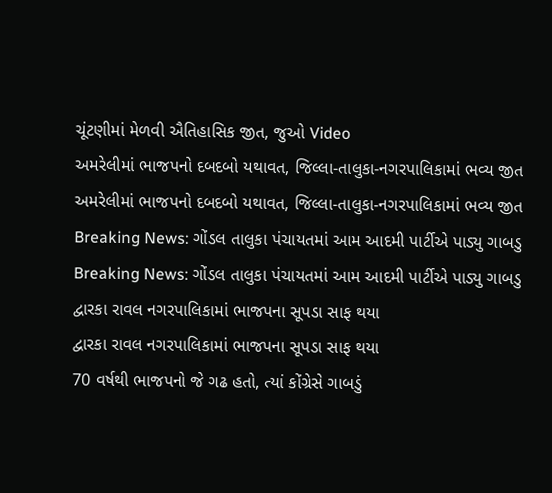ચૂંટણીમાં મેળવી ઐતિહાસિક જીત, જુઓ Video
અમરેલીમાં ભાજપનો દબદબો યથાવત, જિલ્લા-તાલુકા-નગરપાલિકામાં ભવ્ય જીત
અમરેલીમાં ભાજપનો દબદબો યથાવત, જિલ્લા-તાલુકા-નગરપાલિકામાં ભવ્ય જીત
Breaking News: ગોંડલ તાલુકા પંચાયતમાં આમ આદમી પાર્ટીએ પાડ્યુ ગાબડુ
Breaking News: ગોંડલ તાલુકા પંચાયતમાં આમ આદમી પાર્ટીએ પાડ્યુ ગાબડુ
દ્વારકા રાવલ નગરપાલિકામાં ભાજપના સૂપડા સાફ થયા
દ્વારકા રાવલ નગરપાલિકામાં ભાજપના સૂપડા સાફ થયા
70 વર્ષથી ભાજપનો જે ગઢ હતો, ત્યાં કોંગ્રેસે ગાબડું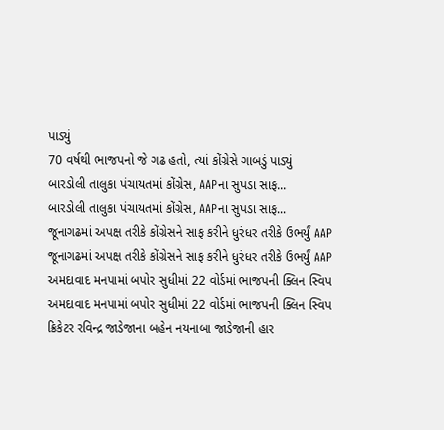પાડ્યું
70 વર્ષથી ભાજપનો જે ગઢ હતો, ત્યાં કોંગ્રેસે ગાબડું પાડ્યું
બારડોલી તાલુકા પંચાયતમાં કોંગ્રેસ, AAPના સુપડા સાફ...
બારડોલી તાલુકા પંચાયતમાં કોંગ્રેસ, AAPના સુપડા સાફ...
જૂનાગઢમાં અપક્ષ તરીકે કોંગ્રેસને સાફ કરીને ધુરંધર તરીકે ઉભર્યું AAP
જૂનાગઢમાં અપક્ષ તરીકે કોંગ્રેસને સાફ કરીને ધુરંધર તરીકે ઉભર્યું AAP
અમદાવાદ મનપામાં બપોર સુધીમાં 22 વોર્ડમાં ભાજપની ક્લિન સ્વિપ
અમદાવાદ મનપામાં બપોર સુધીમાં 22 વોર્ડમાં ભાજપની ક્લિન સ્વિપ
ક્રિકેટર રવિન્દ્ર જાડેજાના બહેન નયનાબા જાડેજાની હાર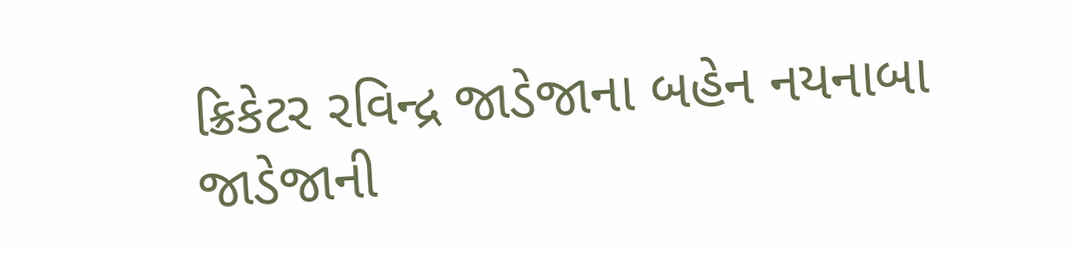ક્રિકેટર રવિન્દ્ર જાડેજાના બહેન નયનાબા જાડેજાની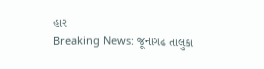હાર
Breaking News: જૂનાગઢ તાલુકા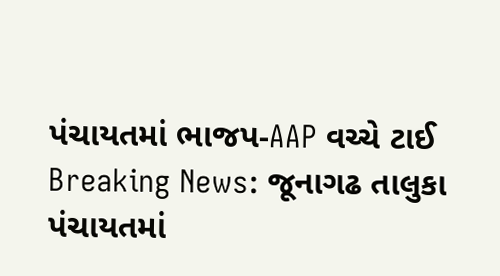પંચાયતમાં ભાજપ-AAP વચ્ચે ટાઈ
Breaking News: જૂનાગઢ તાલુકા પંચાયતમાં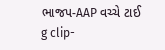ભાજપ-AAP વચ્ચે ટાઈ
g clip-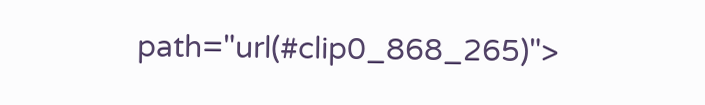path="url(#clip0_868_265)">